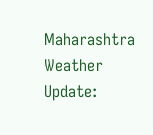Maharashtra Weather Update: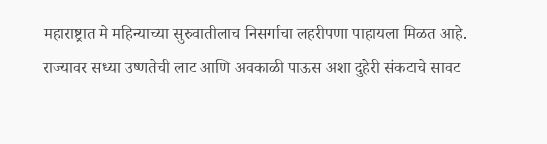महाराष्ट्रात मे महिन्याच्या सुरुवातीलाच निसर्गाचा लहरीपणा पाहायला मिळत आहे. राज्यावर सध्या उष्णतेची लाट आणि अवकाळी पाऊस अशा दुहेरी संकटाचे सावट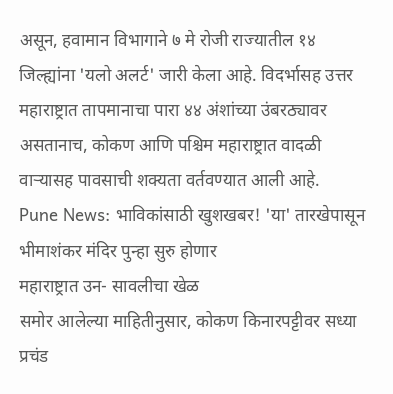असून, हवामान विभागाने ७ मे रोजी राज्यातील १४ जिल्ह्यांना 'यलो अलर्ट' जारी केला आहे. विदर्भासह उत्तर महाराष्ट्रात तापमानाचा पारा ४४ अंशांच्या उंबरठ्यावर असतानाच, कोकण आणि पश्चिम महाराष्ट्रात वादळी वाऱ्यासह पावसाची शक्यता वर्तवण्यात आली आहे.
Pune News: भाविकांसाठी खुशखबर! 'या' तारखेपासून भीमाशंकर मंदिर पुन्हा सुरु होणार
महाराष्ट्रात उन- सावलीचा खेळ
समोर आलेल्या माहितीनुसार, कोकण किनारपट्टीवर सध्या प्रचंड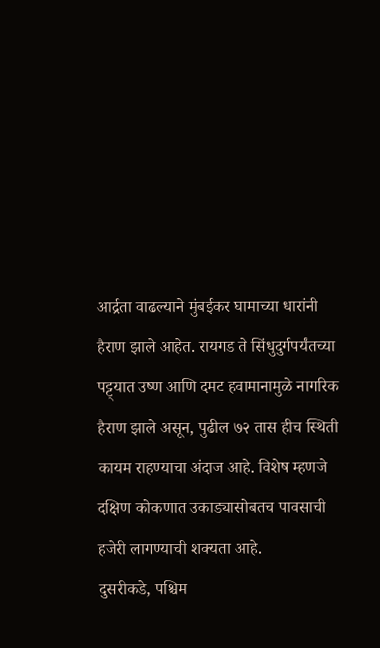आर्द्रता वाढल्याने मुंबईकर घामाच्या धारांनी हैराण झाले आहेत. रायगड ते सिंधुदुर्गपर्यंतच्या पट्ट्यात उष्ण आणि दमट हवामानामुळे नागरिक हैराण झाले असून, पुढील ७२ तास हीच स्थिती कायम राहण्याचा अंदाज आहे. विशेष म्हणजे दक्षिण कोकणात उकाड्यासोबतच पावसाची हजेरी लागण्याची शक्यता आहे.
दुसरीकडे, पश्चिम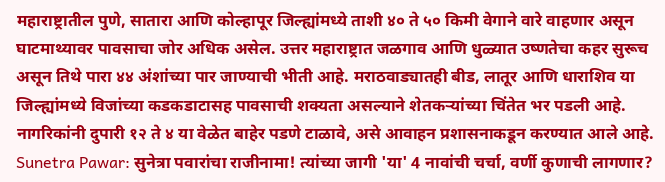महाराष्ट्रातील पुणे, सातारा आणि कोल्हापूर जिल्ह्यांमध्ये ताशी ४० ते ५० किमी वेगाने वारे वाहणार असून घाटमाथ्यावर पावसाचा जोर अधिक असेल. उत्तर महाराष्ट्रात जळगाव आणि धुळ्यात उष्णतेचा कहर सुरूच असून तिथे पारा ४४ अंशांच्या पार जाण्याची भीती आहे. मराठवाड्यातही बीड, लातूर आणि धाराशिव या जिल्ह्यांमध्ये विजांच्या कडकडाटासह पावसाची शक्यता असल्याने शेतकऱ्यांच्या चिंतेत भर पडली आहे. नागरिकांनी दुपारी १२ ते ४ या वेळेत बाहेर पडणे टाळावे, असे आवाहन प्रशासनाकडून करण्यात आले आहे.
Sunetra Pawar: सुनेत्रा पवारांचा राजीनामा! त्यांच्या जागी 'या' 4 नावांची चर्चा, वर्णी कुणाची लागणार?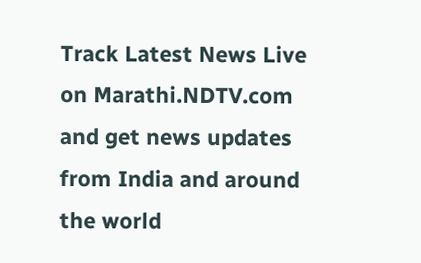Track Latest News Live on Marathi.NDTV.com and get news updates from India and around the world